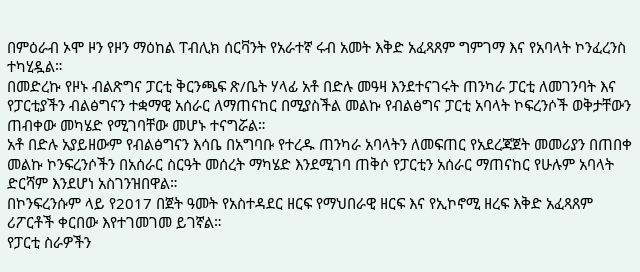በምዕራብ ኦሞ ዞን የዞን ማዕከል ፐብሊክ ሰርቫንት የአራተኛ ሩብ አመት እቅድ አፈጻጸም ግምገማ እና የአባላት ኮንፈረንስ ተካሂዷል።
በመድረኩ የዞኑ ብልጽግና ፓርቲ ቅርንጫፍ ጽ/ቤት ሃላፊ አቶ በድሉ መዓዛ እንደተናገሩት ጠንካራ ፓርቲ ለመገንባት እና የፓርቲያችን ብልፅግናን ተቋማዊ አሰራር ለማጠናከር በሚያስችል መልኩ የብልፅግና ፓርቲ አባላት ኮፍረንሶች ወቅታቸውን ጠብቀው መካሄድ የሚገባቸው መሆኑ ተናግሯል።
አቶ በድሉ አያይዘውም የብልፅግናን እሳቤ በአግባቡ የተረዱ ጠንካራ አባላትን ለመፍጠር የአደረጃጀት መመሪያን በጠበቀ መልኩ ኮንፍረንሶችን በአሰራር ስርዓት መሰረት ማካሄድ እንደሚገባ ጠቅሶ የፓርቲን አሰራር ማጠናከር የሁሉም አባላት ድርሻም እንደሆነ አስገንዝበዋል።
በኮንፍረንሱም ላይ የ2017 በጀት ዓመት የአስተዳደር ዘርፍ የማህበራዊ ዘርፍ እና የኢኮኖሚ ዘረፍ እቅድ አፈጻጸም ሪፖርቶች ቀርበው እየተገመገመ ይገኛል።
የፓርቲ ስራዎችን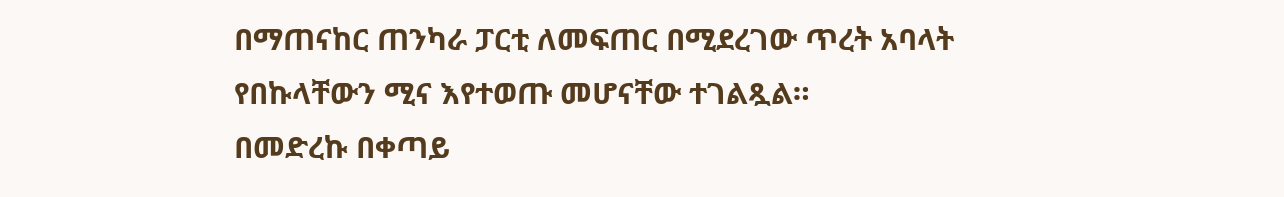በማጠናከር ጠንካራ ፓርቲ ለመፍጠር በሚደረገው ጥረት አባላት የበኩላቸውን ሚና እየተወጡ መሆናቸው ተገልጿል።
በመድረኩ በቀጣይ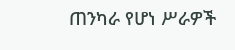ጠንካራ የሆነ ሥራዎች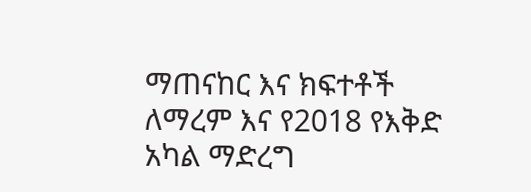ማጠናከር እና ክፍተቶች ለማረም እና የ2018 የእቅድ አካል ማድረግ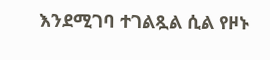እንደሚገባ ተገልጿል ሲል የዞኑ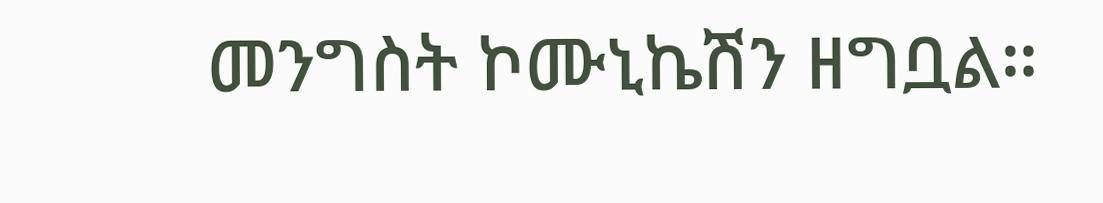መንግስት ኮሙኒኬሽን ዘግቧል።